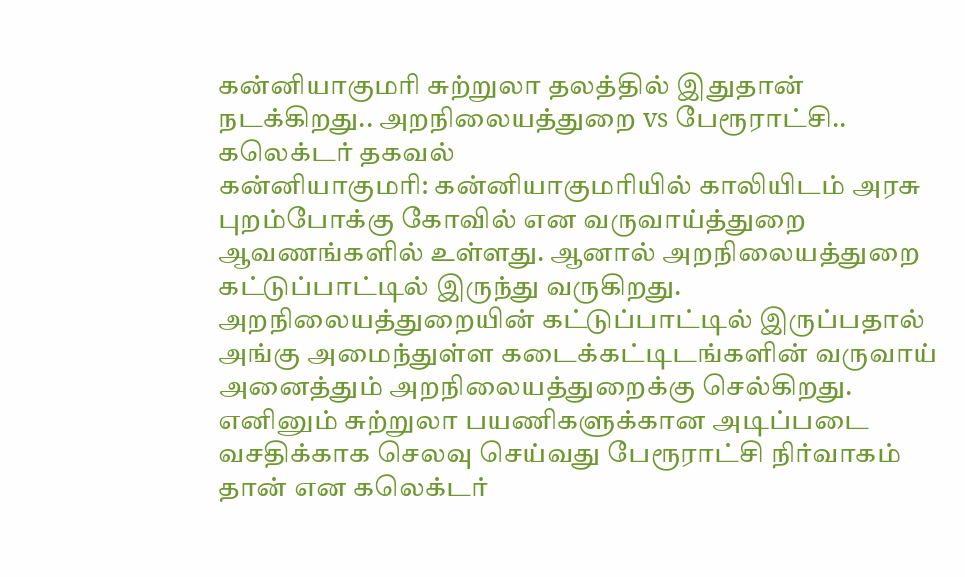கன்னியாகுமரி சுற்றுலா தலத்தில் இதுதான் நடக்கிறது.. அறநிலையத்துறை vs பேரூராட்சி.. கலெக்டர் தகவல்
கன்னியாகுமரி: கன்னியாகுமரியில் காலியிடம் அரசு புறம்போக்கு கோவில் என வருவாய்த்துறை ஆவணங்களில் உள்ளது. ஆனால் அறநிலையத்துறை கட்டுப்பாட்டில் இருந்து வருகிறது. அறநிலையத்துறையின் கட்டுப்பாட்டில் இருப்பதால் அங்கு அமைந்துள்ள கடைக்கட்டிடங்களின் வருவாய் அனைத்தும் அறநிலையத்துறைக்கு செல்கிறது. எனினும் சுற்றுலா பயணிகளுக்கான அடிப்படை வசதிக்காக செலவு செய்வது பேரூராட்சி நிர்வாகம் தான் என கலெக்டர்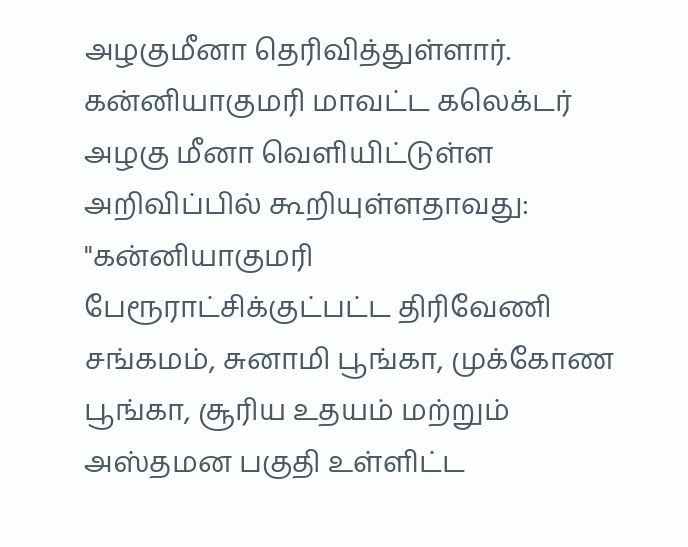அழகுமீனா தெரிவித்துள்ளார்.
கன்னியாகுமரி மாவட்ட கலெக்டர் அழகு மீனா வெளியிட்டுள்ள அறிவிப்பில் கூறியுள்ளதாவது: "கன்னியாகுமரி பேரூராட்சிக்குட்பட்ட திரிவேணி சங்கமம், சுனாமி பூங்கா, முக்கோண பூங்கா, சூரிய உதயம் மற்றும் அஸ்தமன பகுதி உள்ளிட்ட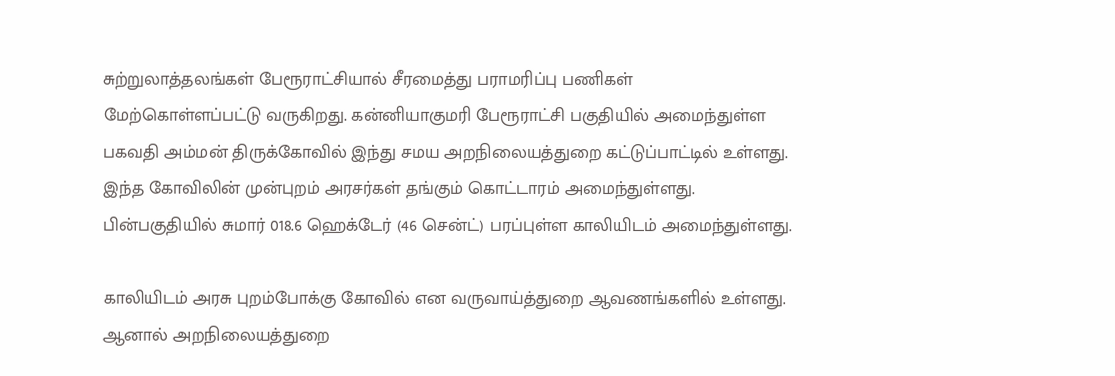சுற்றுலாத்தலங்கள் பேரூராட்சியால் சீரமைத்து பராமரிப்பு பணிகள் மேற்கொள்ளப்பட்டு வருகிறது. கன்னியாகுமரி பேரூராட்சி பகுதியில் அமைந்துள்ள பகவதி அம்மன் திருக்கோவில் இந்து சமய அறநிலையத்துறை கட்டுப்பாட்டில் உள்ளது. இந்த கோவிலின் முன்புறம் அரசர்கள் தங்கும் கொட்டாரம் அமைந்துள்ளது. பின்பகுதியில் சுமார் 018.6 ஹெக்டேர் (46 சென்ட்) பரப்புள்ள காலியிடம் அமைந்துள்ளது.

காலியிடம் அரசு புறம்போக்கு கோவில் என வருவாய்த்துறை ஆவணங்களில் உள்ளது. ஆனால் அறநிலையத்துறை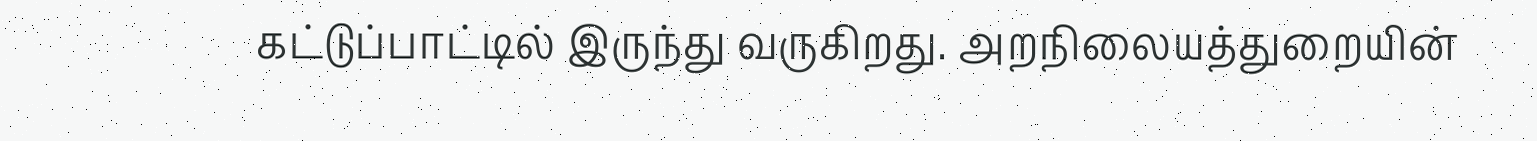கட்டுப்பாட்டில் இருந்து வருகிறது. அறநிலையத்துறையின்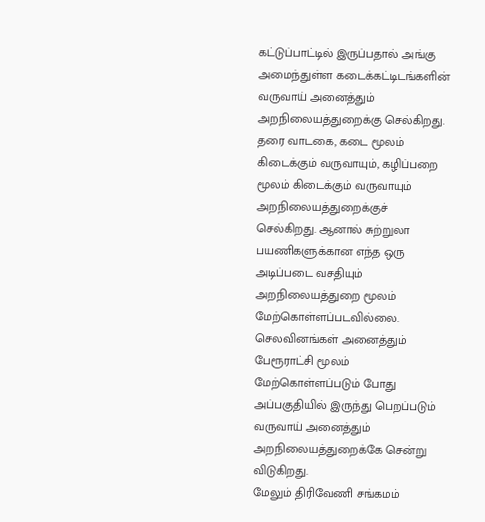கட்டுப்பாட்டில் இருப்பதால் அங்கு அமைந்துள்ள கடைக்கட்டிடங்களின் வருவாய் அனைத்தும் அறநிலையத்துறைக்கு செல்கிறது.
தரை வாடகை, கடை மூலம் கிடைக்கும் வருவாயும், கழிப்பறை மூலம் கிடைக்கும் வருவாயும் அறநிலையத்துறைக்குச் செல்கிறது. ஆனால் சுற்றுலா பயணிகளுக்கான எந்த ஒரு அடிப்படை வசதியும் அறநிலையத்துறை மூலம் மேற்கொள்ளப்படவில்லை. செலவினங்கள் அனைத்தும் பேரூராட்சி மூலம் மேற்கொள்ளப்படும் போது அப்பகுதியில் இருந்து பெறப்படும் வருவாய் அனைத்தும் அறநிலையத்துறைக்கே சென்று விடுகிறது.
மேலும் திரிவேணி சங்கமம்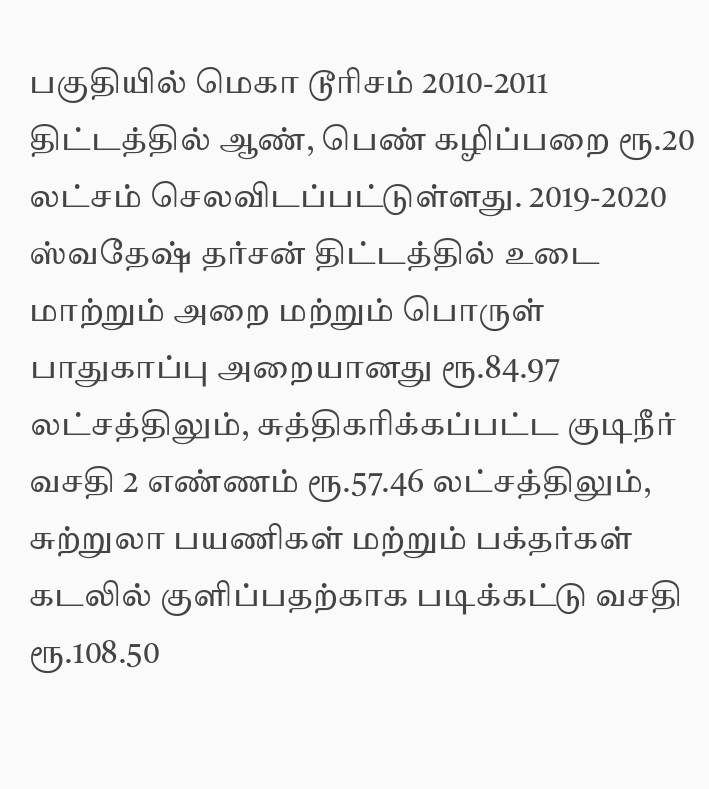பகுதியில் மெகா டூரிசம் 2010-2011 திட்டத்தில் ஆண், பெண் கழிப்பறை ரூ.20 லட்சம் செலவிடப்பட்டுள்ளது. 2019-2020 ஸ்வதேஷ் தர்சன் திட்டத்தில் உடை மாற்றும் அறை மற்றும் பொருள் பாதுகாப்பு அறையானது ரூ.84.97 லட்சத்திலும், சுத்திகரிக்கப்பட்ட குடிநீர் வசதி 2 எண்ணம் ரூ.57.46 லட்சத்திலும், சுற்றுலா பயணிகள் மற்றும் பக்தர்கள் கடலில் குளிப்பதற்காக படிக்கட்டு வசதி ரூ.108.50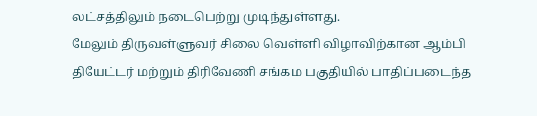லட்சத்திலும் நடைபெற்று முடிந்துள்ளது.
மேலும் திருவள்ளுவர் சிலை வெள்ளி விழாவிற்கான ஆம்பி தியேட்டர் மற்றும் திரிவேணி சங்கம பகுதியில் பாதிப்படைந்த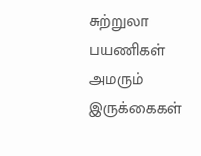சுற்றுலா பயணிகள் அமரும் இருக்கைகள்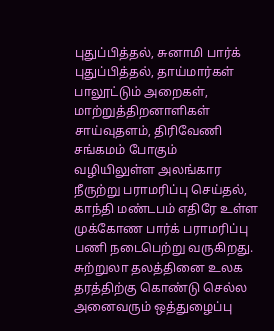புதுப்பித்தல், சுனாமி பார்க் புதுப்பித்தல், தாய்மார்கள் பாலூட்டும் அறைகள், மாற்றுத்திறனாளிகள் சாய்வுதளம், திரிவேணி சங்கமம் போகும் வழியிலுள்ள அலங்கார நீருற்று பராமரிப்பு செய்தல், காந்தி மண்டபம் எதிரே உள்ள முக்கோண பார்க் பராமரிப்பு பணி நடைபெற்று வருகிறது. சுற்றுலா தலத்தினை உலக தரத்திற்கு கொண்டு செல்ல அனைவரும் ஒத்துழைப்பு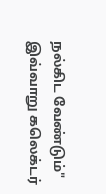நல்கிட வேண்டும்" இவ்வாறு கலெக்டர்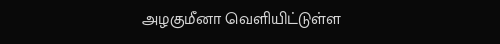அழகுமீனா வெளியிட்டுள்ள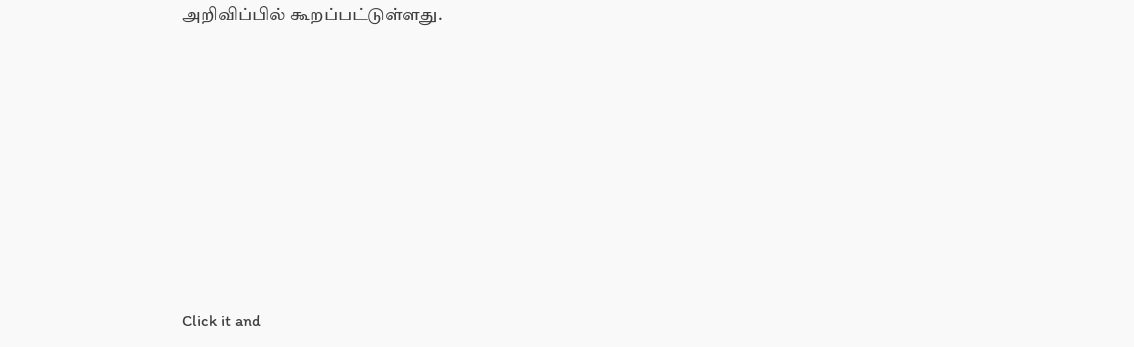அறிவிப்பில் கூறப்பட்டுள்ளது.












Click it and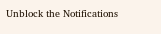Unblock the Notifications